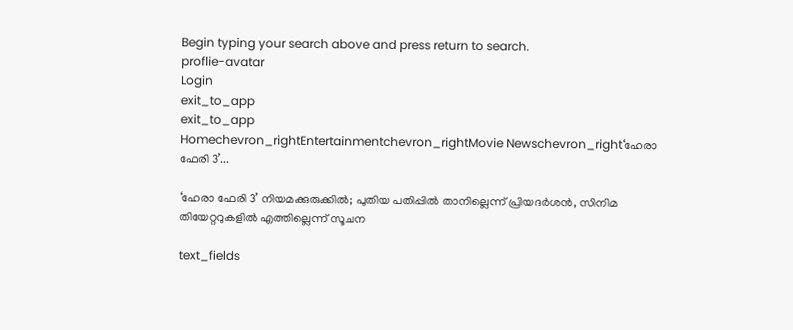Begin typing your search above and press return to search.
proflie-avatar
Login
exit_to_app
exit_to_app
Homechevron_rightEntertainmentchevron_rightMovie Newschevron_right‘ഹേരാ ഫേരി 3’...

‘ഹേരാ ഫേരി 3’ നിയമക്കുരുക്കിൽ; പുതിയ പതിപ്പിൽ താനില്ലെന്ന് പ്രിയദർശൻ, സിനിമ തിയേറ്ററുകളിൽ എത്തില്ലെന്ന് സൂചന

text_fields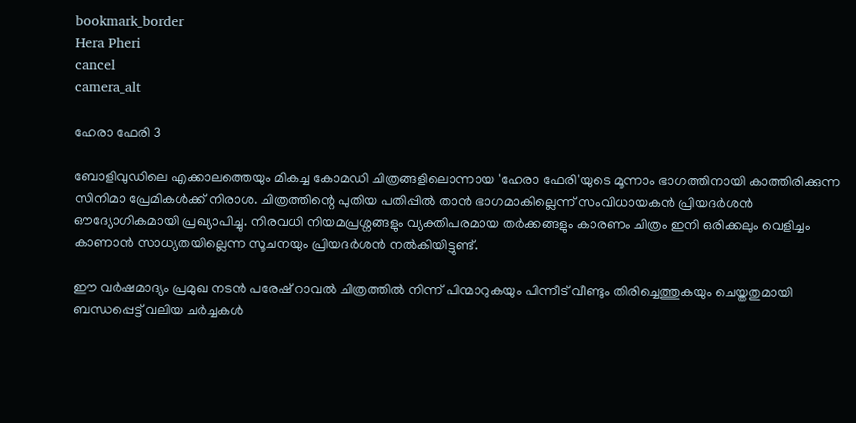bookmark_border
Hera Pheri
cancel
camera_alt

ഹേരാ ഫേരി 3

ബോളിവുഡിലെ എക്കാലത്തെയും മികച്ച കോമഡി ചിത്രങ്ങളിലൊന്നായ 'ഹേരാ ഫേരി'യുടെ മൂന്നാം ഭാഗത്തിനായി കാത്തിരിക്കുന്ന സിനിമാ പ്രേമികൾക്ക് നിരാശ. ചിത്രത്തിന്റെ പുതിയ പതിപ്പിൽ താൻ ഭാഗമാകില്ലെന്ന് സംവിധായകൻ പ്രിയദർശൻ ഔദ്യോഗികമായി പ്രഖ്യാപിച്ചു. നിരവധി നിയമപ്രശ്നങ്ങളും വ്യക്തിപരമായ തർക്കങ്ങളും കാരണം ചിത്രം ഇനി ഒരിക്കലും വെളിച്ചം കാണാൻ സാധ്യതയില്ലെന്ന സൂചനയും പ്രിയദർശൻ നൽകിയിട്ടുണ്ട്.

ഈ വർഷമാദ്യം പ്രമുഖ നടൻ പരേഷ് റാവൽ ചിത്രത്തിൽ നിന്ന് പിന്മാറുകയും പിന്നീട് വീണ്ടും തിരിച്ചെത്തുകയും ചെയ്തതുമായി ബന്ധപ്പെട്ട് വലിയ ചർച്ചകൾ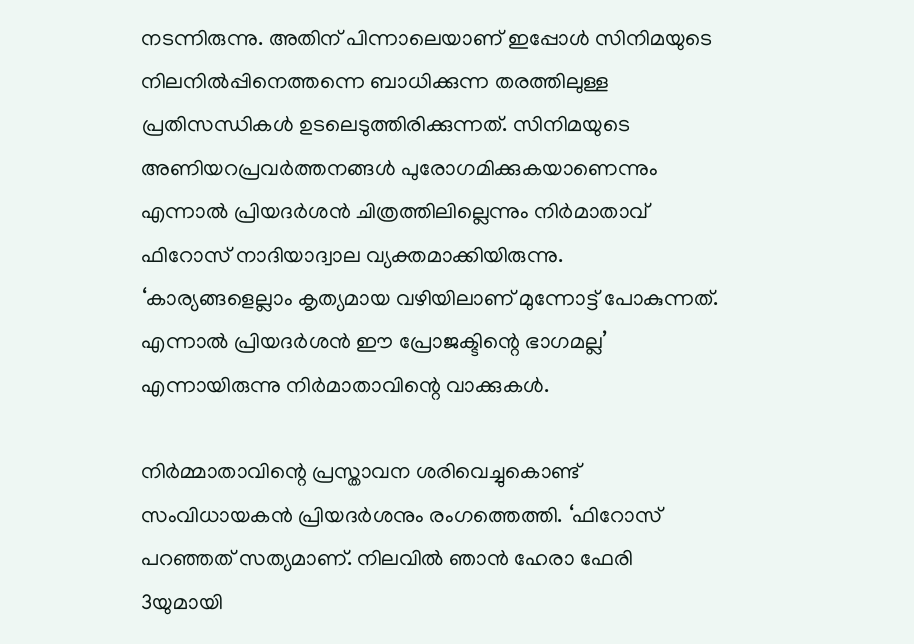നടന്നിരുന്നു. അതിന് പിന്നാലെയാണ് ഇപ്പോൾ സിനിമയുടെ നിലനിൽപ്പിനെത്തന്നെ ബാധിക്കുന്ന തരത്തിലുള്ള പ്രതിസന്ധികൾ ഉടലെടുത്തിരിക്കുന്നത്. സിനിമയുടെ അണിയറപ്രവർത്തനങ്ങൾ പുരോഗമിക്കുകയാണെന്നും എന്നാൽ പ്രിയദർശൻ ചിത്രത്തിലില്ലെന്നും നിർമാതാവ് ഫിറോസ് നാദിയാദ്വാല വ്യക്തമാക്കിയിരുന്നു. ‘കാര്യങ്ങളെല്ലാം കൃത്യമായ വഴിയിലാണ് മുന്നോട്ട് പോകുന്നത്. എന്നാൽ പ്രിയദർശൻ ഈ പ്രോജക്ടിന്റെ ഭാഗമല്ല’ എന്നായിരുന്നു നിർമാതാവിന്റെ വാക്കുകൾ.

നിർമ്മാതാവിന്റെ പ്രസ്താവന ശരിവെച്ചുകൊണ്ട് സംവിധായകൻ പ്രിയദർശനും രംഗത്തെത്തി. ‘ഫിറോസ് പറഞ്ഞത് സത്യമാണ്. നിലവിൽ ഞാൻ ഹേരാ ഫേരി 3യുമായി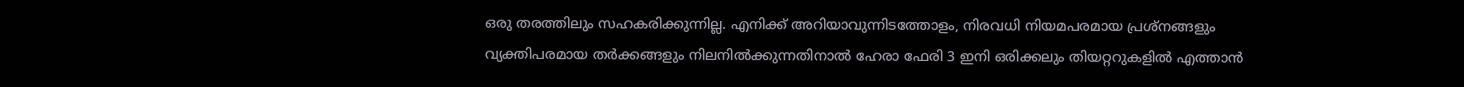ഒരു തരത്തിലും സഹകരിക്കുന്നില്ല. എനിക്ക് അറിയാവുന്നിടത്തോളം, നിരവധി നിയമപരമായ പ്രശ്നങ്ങളും വ്യക്തിപരമായ തർക്കങ്ങളും നിലനിൽക്കുന്നതിനാൽ ഹേരാ ഫേരി 3 ഇനി ഒരിക്കലും തിയറ്ററുകളിൽ എത്താൻ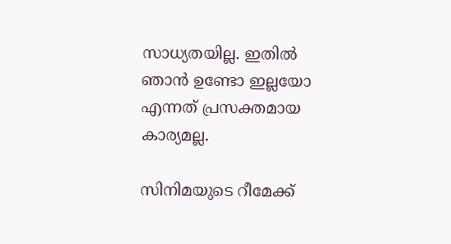സാധ്യതയില്ല. ഇതിൽ ഞാൻ ഉണ്ടോ ഇല്ലയോ എന്നത് പ്രസക്തമായ കാര്യമല്ല.

സിനിമയുടെ റീമേക്ക്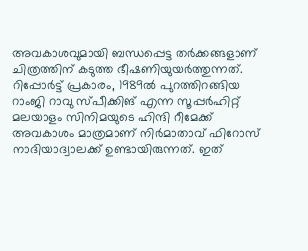അവകാശവുമായി ബന്ധപ്പെട്ട തർക്കങ്ങളാണ് ചിത്രത്തിന് കടുത്ത ഭീഷണിയുയർത്തുന്നത്. റിപ്പോർട്ട് പ്രകാരം, 1989ൽ പുറത്തിറങ്ങിയ റാംജി റാവു സ്പീക്കിങ് എന്ന സൂപ്പർഹിറ്റ് മലയാളം സിനിമയുടെ ഹിന്ദി റീമേക്ക് അവകാശം മാത്രമാണ് നിർമാതാവ് ഫിറോസ് നാദിയാദ്വാലക്ക് ഉണ്ടായിരുന്നത്. ഇത്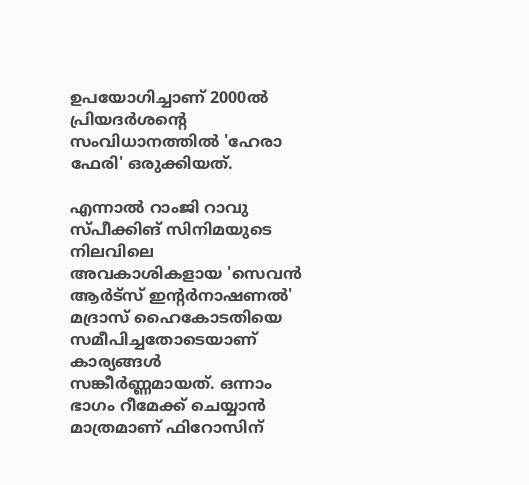ഉപയോഗിച്ചാണ് 2000ൽ പ്രിയദർശന്റെ സംവിധാനത്തിൽ 'ഹേരാ ഫേരി' ഒരുക്കിയത്.

എന്നാൽ റാംജി റാവു സ്പീക്കിങ് സിനിമയുടെ നിലവിലെ അവകാശികളായ 'സെവൻ ആർട്സ് ഇന്റർനാഷണൽ' മദ്രാസ് ഹൈകോടതിയെ സമീപിച്ചതോടെയാണ് കാര്യങ്ങൾ സങ്കീർണ്ണമായത്. ഒന്നാം ഭാഗം റീമേക്ക് ചെയ്യാൻ മാത്രമാണ് ഫിറോസിന്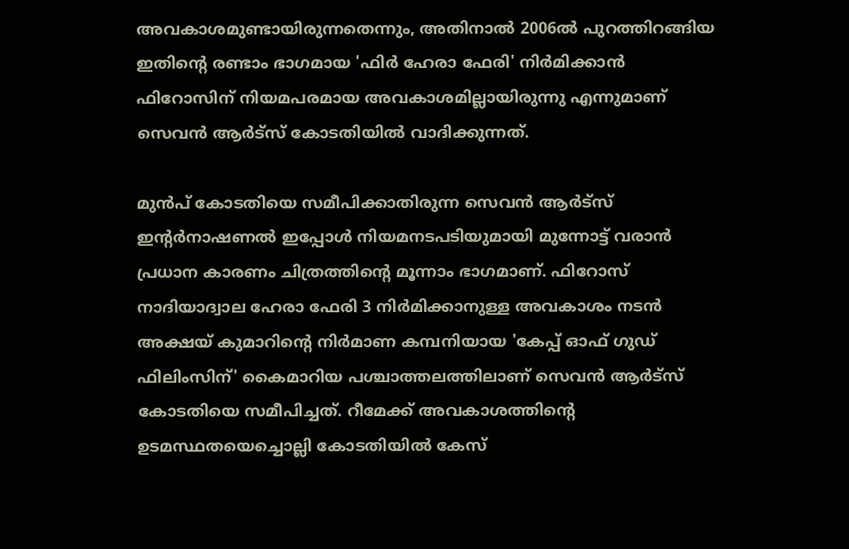അവകാശമുണ്ടായിരുന്നതെന്നും, അതിനാൽ 2006ൽ പുറത്തിറങ്ങിയ ഇതിന്റെ രണ്ടാം ഭാഗമായ 'ഫിർ ഹേരാ ഫേരി' നിർമിക്കാൻ ഫിറോസിന് നിയമപരമായ അവകാശമില്ലായിരുന്നു എന്നുമാണ് സെവൻ ആർട്സ് കോടതിയിൽ വാദിക്കുന്നത്.

മുൻപ് കോടതിയെ സമീപിക്കാതിരുന്ന സെവൻ ആർട്സ് ഇന്റർനാഷണൽ ഇപ്പോൾ നിയമനടപടിയുമായി മുന്നോട്ട് വരാൻ പ്രധാന കാരണം ചിത്രത്തിന്റെ മൂന്നാം ഭാഗമാണ്. ഫിറോസ് നാദിയാദ്വാല ഹേരാ ഫേരി 3 നിർമിക്കാനുള്ള അവകാശം നടൻ അക്ഷയ് കുമാറിന്റെ നിർമാണ കമ്പനിയായ 'കേപ്പ് ഓഫ് ഗുഡ് ഫിലിംസിന്' കൈമാറിയ പശ്ചാത്തലത്തിലാണ് സെവൻ ആർട്സ് കോടതിയെ സമീപിച്ചത്. റീമേക്ക് അവകാശത്തിന്റെ ഉടമസ്ഥതയെച്ചൊല്ലി കോടതിയിൽ കേസ്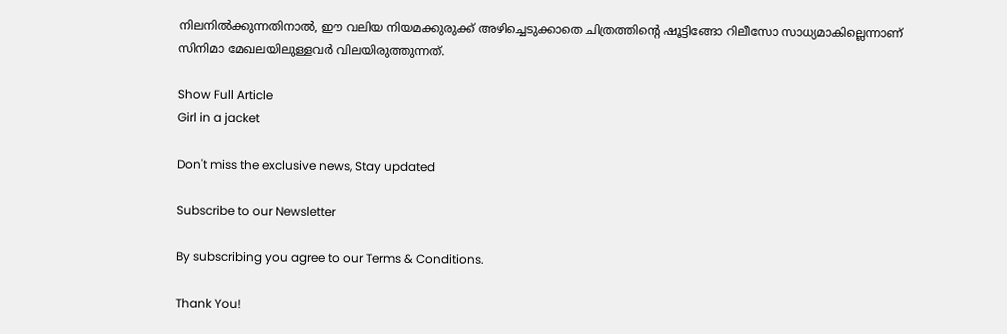നിലനിൽക്കുന്നതിനാൽ, ഈ വലിയ നിയമക്കുരുക്ക് അഴിച്ചെടുക്കാതെ ചിത്രത്തിന്റെ ഷൂട്ടിങ്ങോ റിലീസോ സാധ്യമാകില്ലെന്നാണ് സിനിമാ മേഖലയിലുള്ളവർ വിലയിരുത്തുന്നത്.

Show Full Article
Girl in a jacket

Don't miss the exclusive news, Stay updated

Subscribe to our Newsletter

By subscribing you agree to our Terms & Conditions.

Thank You!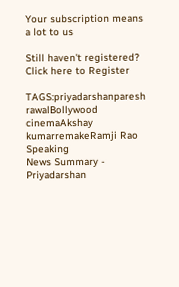Your subscription means a lot to us

Still haven't registered? Click here to Register

TAGS:priyadarshanparesh rawalBollywood cinemaAkshay kumarremakeRamji Rao Speaking
News Summary - Priyadarshan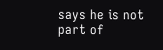says he is not part of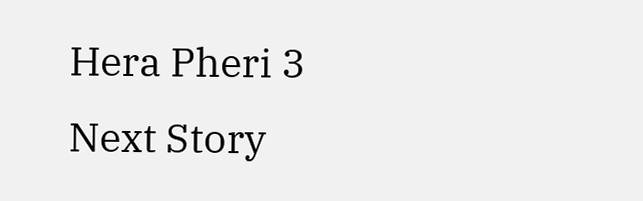Hera Pheri 3
Next Story